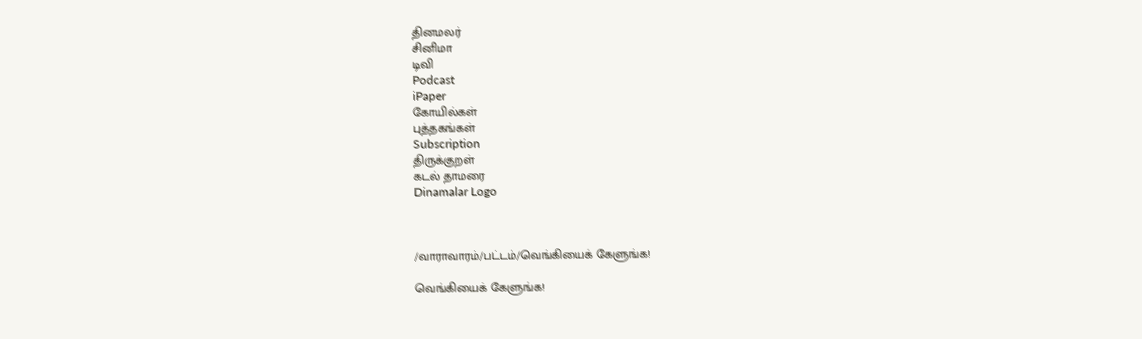தினமலர்
சினிமா
டிவி
Podcast
iPaper
கோயில்கள்
புத்தகங்கள்
Subscription
திருக்குறள்
கடல் தாமரை
Dinamalar Logo



/வாராவாரம்/பட்டம்/வெங்கியைக் கேளுங்க!

வெங்கியைக் கேளுங்க!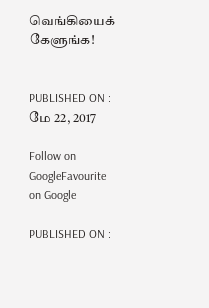வெங்கியைக் கேளுங்க!


PUBLISHED ON : மே 22, 2017

Follow on GoogleFavourite on Google

PUBLISHED ON :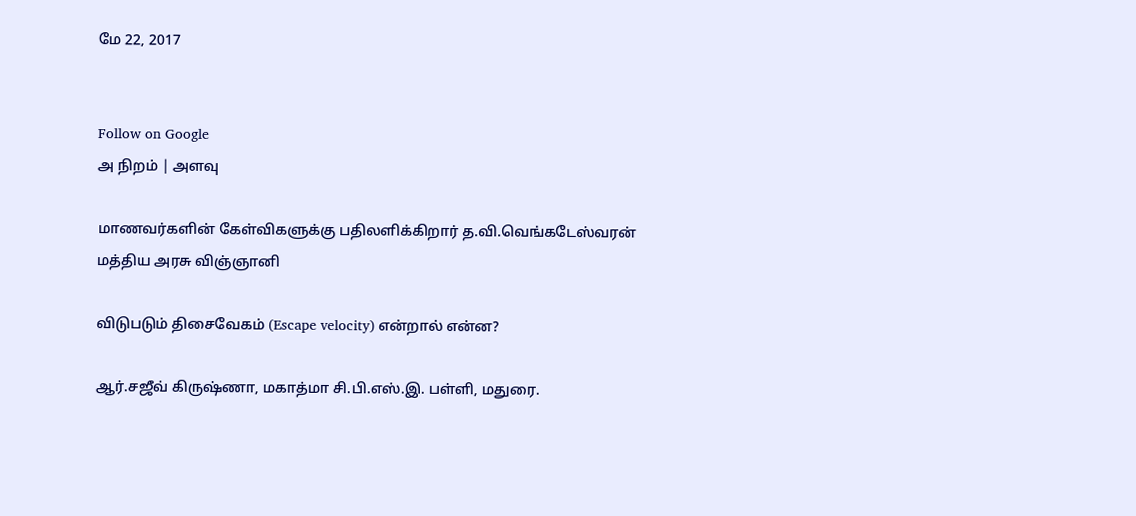மே 22, 2017


Follow on Google
அ நிறம் | அளவு

மாணவர்களின் கேள்விகளுக்கு பதிலளிக்கிறார் த.வி.வெங்கடேஸ்வரன் மத்திய அரசு விஞ்ஞானி

விடுபடும் திசைவேகம் (Escape velocity) என்றால் என்ன?

ஆர்.சஜீவ் கிருஷ்ணா, மகாத்மா சி.பி.எஸ்.இ. பள்ளி, மதுரை.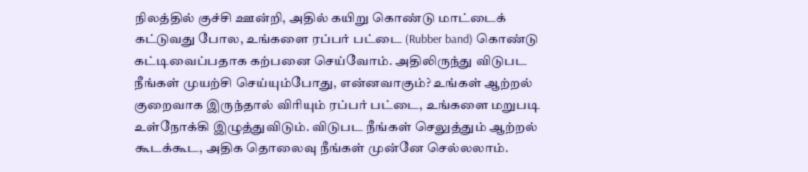நிலத்தில் குச்சி ஊன்றி, அதில் கயிறு கொண்டு மாட்டைக் கட்டுவது போல, உங்களை ரப்பர் பட்டை (Rubber band) கொண்டு கட்டிவைப்பதாக கற்பனை செய்வோம். அதிலிருந்து விடுபட நீங்கள் முயற்சி செய்யும்போது, என்னவாகும்? உங்கள் ஆற்றல் குறைவாக இருந்தால் விரியும் ரப்பர் பட்டை, உங்களை மறுபடி உள்நோக்கி இழுத்துவிடும். விடுபட நீங்கள் செலுத்தும் ஆற்றல் கூடக்கூட, அதிக தொலைவு நீங்கள் முன்னே செல்லலாம்.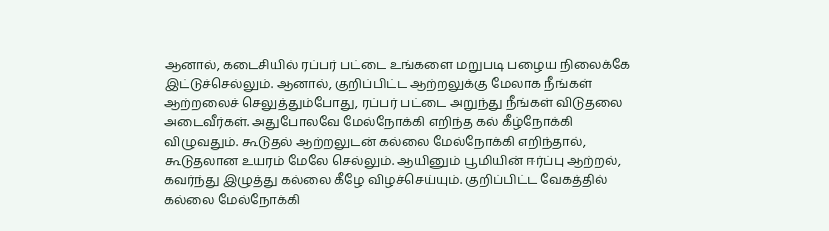ஆனால், கடைசியில் ரப்பர் பட்டை உங்களை மறுபடி பழைய நிலைக்கே இட்டுச்செல்லும். ஆனால், குறிப்பிட்ட ஆற்றலுக்கு மேலாக நீங்கள் ஆற்றலைச் செலுத்தும்போது, ரப்பர் பட்டை அறுந்து நீங்கள் விடுதலை அடைவீர்கள். அதுபோலவே மேல்நோக்கி எறிந்த கல் கீழ்நோக்கி விழுவதும். கூடுதல் ஆற்றலுடன் கல்லை மேல்நோக்கி எறிந்தால், கூடுதலான உயரம் மேலே செல்லும். ஆயினும் பூமியின் ஈர்ப்பு ஆற்றல், கவர்ந்து இழுத்து கல்லை கீழே விழச்செய்யும். குறிப்பிட்ட வேகத்தில் கல்லை மேல்நோக்கி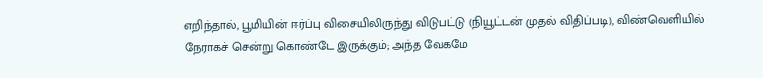எறிந்தால், பூமியின் ஈர்ப்பு விசையிலிருந்து விடுபட்டு (நியூட்டன் முதல் விதிப்படி), விண்வெளியில் நேராகச் சென்று கொண்டே இருக்கும்; அந்த வேகமே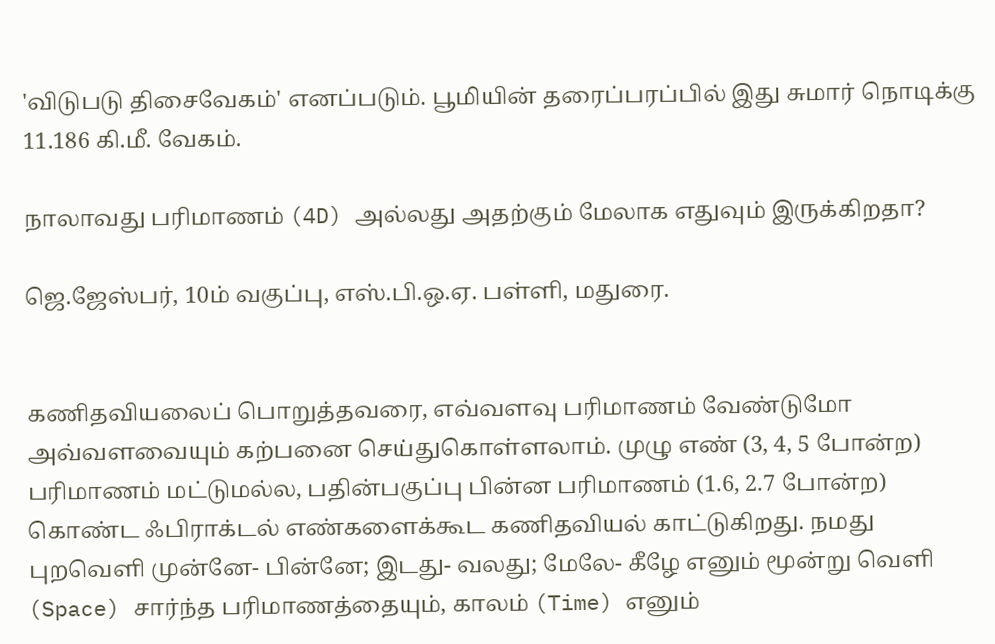'விடுபடு திசைவேகம்' எனப்படும். பூமியின் தரைப்பரப்பில் இது சுமார் நொடிக்கு 11.186 கி.மீ. வேகம்.

நாலாவது பரிமாணம் (4D) அல்லது அதற்கும் மேலாக எதுவும் இருக்கிறதா?

ஜெ.ஜேஸ்பர், 10ம் வகுப்பு, எஸ்.பி.ஒ.ஏ. பள்ளி, மதுரை.


கணிதவியலைப் பொறுத்தவரை, எவ்வளவு பரிமாணம் வேண்டுமோ அவ்வளவையும் கற்பனை செய்துகொள்ளலாம். முழு எண் (3, 4, 5 போன்ற) பரிமாணம் மட்டுமல்ல, பதின்பகுப்பு பின்ன பரிமாணம் (1.6, 2.7 போன்ற) கொண்ட ஃபிராக்டல் எண்களைக்கூட கணிதவியல் காட்டுகிறது. நமது புறவெளி முன்னே- பின்னே; இடது- வலது; மேலே- கீழே எனும் மூன்று வெளி (Space) சார்ந்த பரிமாணத்தையும், காலம் (Time) எனும்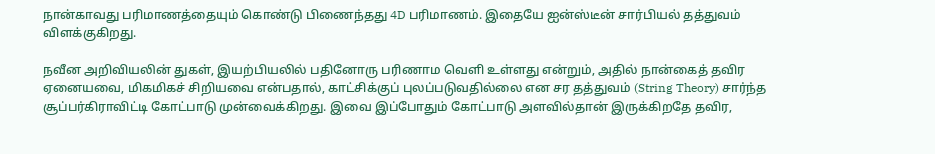நான்காவது பரிமாணத்தையும் கொண்டு பிணைந்தது 4D பரிமாணம். இதையே ஐன்ஸ்டீன் சார்பியல் தத்துவம் விளக்குகிறது.

நவீன அறிவியலின் துகள், இயற்பியலில் பதினோரு பரிணாம வெளி உள்ளது என்றும், அதில் நான்கைத் தவிர ஏனையவை, மிகமிகச் சிறியவை என்பதால், காட்சிக்குப் புலப்படுவதில்லை என சர தத்துவம் (String Theory) சார்ந்த சூப்பர்கிராவிட்டி கோட்பாடு முன்வைக்கிறது. இவை இப்போதும் கோட்பாடு அளவில்தான் இருக்கிறதே தவிர,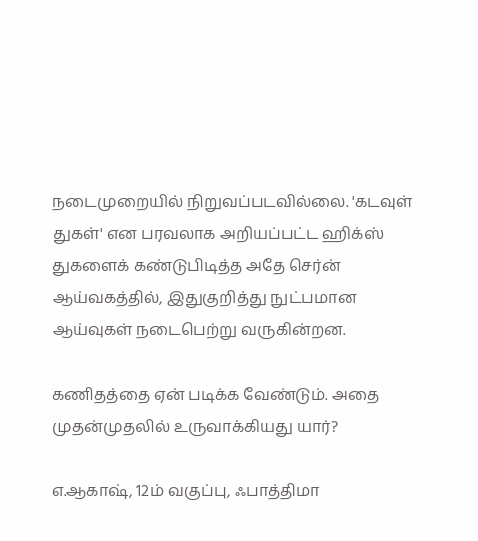நடைமுறையில் நிறுவப்படவில்லை. 'கடவுள் துகள்' என பரவலாக அறியப்பட்ட ஹிக்ஸ் துகளைக் கண்டுபிடித்த அதே செர்ன் ஆய்வகத்தில், இதுகுறித்து நுட்பமான ஆய்வுகள் நடைபெற்று வருகின்றன.

கணிதத்தை ஏன் படிக்க வேண்டும். அதை முதன்முதலில் உருவாக்கியது யார்?

எ.ஆகாஷ், 12ம் வகுப்பு, ஃபாத்திமா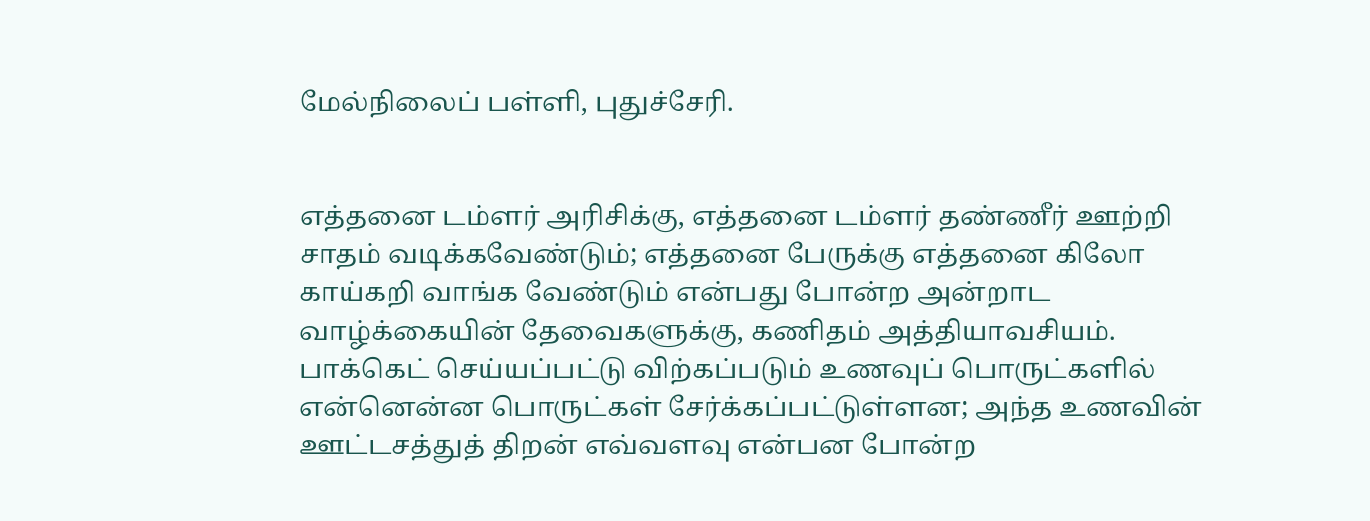மேல்நிலைப் பள்ளி, புதுச்சேரி.


எத்தனை டம்ளர் அரிசிக்கு, எத்தனை டம்ளர் தண்ணீர் ஊற்றி சாதம் வடிக்கவேண்டும்; எத்தனை பேருக்கு எத்தனை கிலோ காய்கறி வாங்க வேண்டும் என்பது போன்ற அன்றாட வாழ்க்கையின் தேவைகளுக்கு, கணிதம் அத்தியாவசியம். பாக்கெட் செய்யப்பட்டு விற்கப்படும் உணவுப் பொருட்களில் என்னென்ன பொருட்கள் சேர்க்கப்பட்டுள்ளன; அந்த உணவின் ஊட்டசத்துத் திறன் எவ்வளவு என்பன போன்ற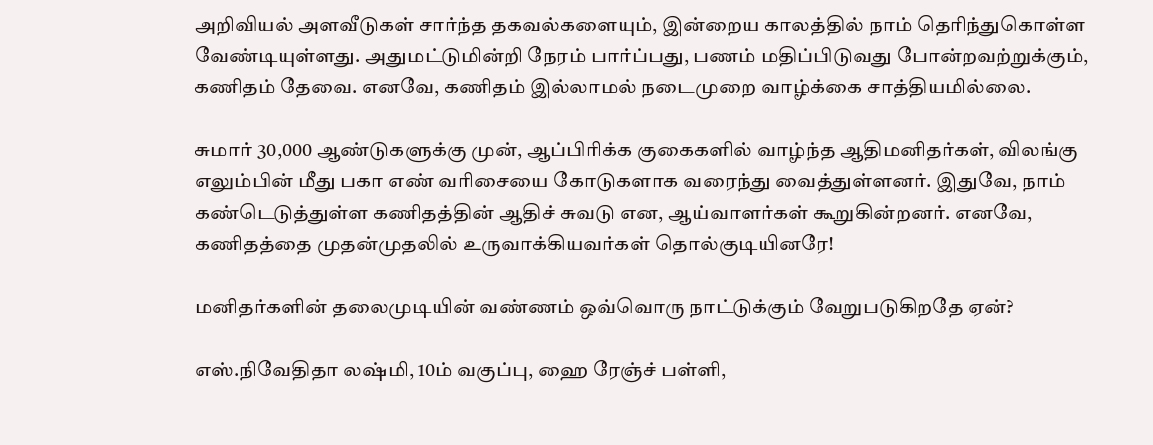அறிவியல் அளவீடுகள் சார்ந்த தகவல்களையும், இன்றைய காலத்தில் நாம் தெரிந்துகொள்ள வேண்டியுள்ளது. அதுமட்டுமின்றி நேரம் பார்ப்பது, பணம் மதிப்பிடுவது போன்றவற்றுக்கும், கணிதம் தேவை. எனவே, கணிதம் இல்லாமல் நடைமுறை வாழ்க்கை சாத்தியமில்லை.

சுமார் 30,000 ஆண்டுகளுக்கு முன், ஆப்பிரிக்க குகைகளில் வாழ்ந்த ஆதிமனிதர்கள், விலங்கு எலும்பின் மீது பகா எண் வரிசையை கோடுகளாக வரைந்து வைத்துள்ளனர். இதுவே, நாம் கண்டெடுத்துள்ள கணிதத்தின் ஆதிச் சுவடு என, ஆய்வாளர்கள் கூறுகின்றனர். எனவே, கணிதத்தை முதன்முதலில் உருவாக்கியவர்கள் தொல்குடியினரே!

மனிதர்களின் தலைமுடியின் வண்ணம் ஒவ்வொரு நாட்டுக்கும் வேறுபடுகிறதே ஏன்?

எஸ்.நிவேதிதா லஷ்மி, 10ம் வகுப்பு, ஹை ரேஞ்ச் பள்ளி,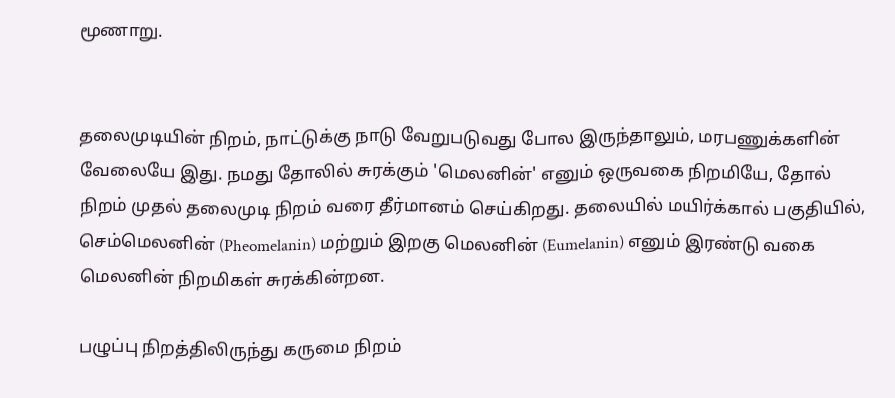மூணாறு.


தலைமுடியின் நிறம், நாட்டுக்கு நாடு வேறுபடுவது போல இருந்தாலும், மரபணுக்களின் வேலையே இது. நமது தோலில் சுரக்கும் 'மெலனின்' எனும் ஒருவகை நிறமியே, தோல் நிறம் முதல் தலைமுடி நிறம் வரை தீர்மானம் செய்கிறது. தலையில் மயிர்க்கால் பகுதியில், செம்மெலனின் (Pheomelanin) மற்றும் இறகு மெலனின் (Eumelanin) எனும் இரண்டு வகை மெலனின் நிறமிகள் சுரக்கின்றன.

பழுப்பு நிறத்திலிருந்து கருமை நிறம்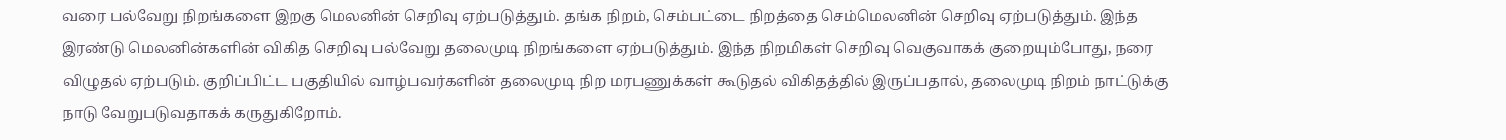வரை பல்வேறு நிறங்களை இறகு மெலனின் செறிவு ஏற்படுத்தும். தங்க நிறம், செம்பட்டை நிறத்தை செம்மெலனின் செறிவு ஏற்படுத்தும். இந்த இரண்டு மெலனின்களின் விகித செறிவு பல்வேறு தலைமுடி நிறங்களை ஏற்படுத்தும். இந்த நிறமிகள் செறிவு வெகுவாகக் குறையும்போது, நரை விழுதல் ஏற்படும். குறிப்பிட்ட பகுதியில் வாழ்பவர்களின் தலைமுடி நிற மரபணுக்கள் கூடுதல் விகிதத்தில் இருப்பதால், தலைமுடி நிறம் நாட்டுக்கு நாடு வேறுபடுவதாகக் கருதுகிறோம்.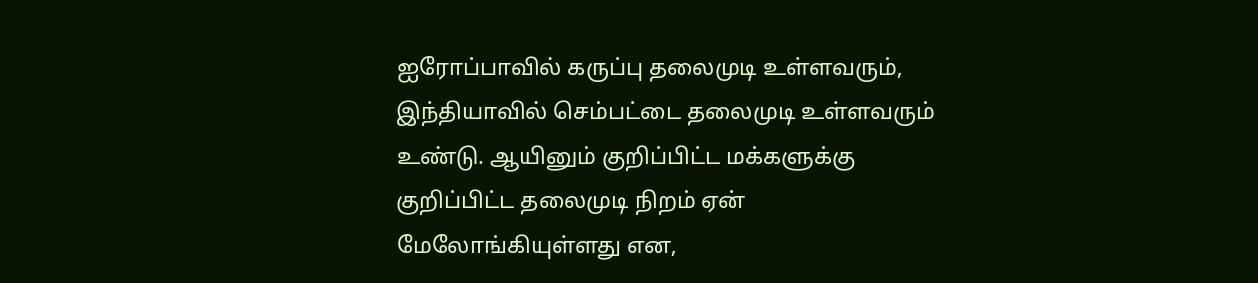ஐரோப்பாவில் கருப்பு தலைமுடி உள்ளவரும், இந்தியாவில் செம்பட்டை தலைமுடி உள்ளவரும் உண்டு. ஆயினும் குறிப்பிட்ட மக்களுக்கு குறிப்பிட்ட தலைமுடி நிறம் ஏன் மேலோங்கியுள்ளது என,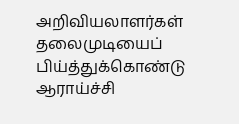அறிவியலாளர்கள் தலைமுடியைப் பிய்த்துக்கொண்டு ஆராய்ச்சி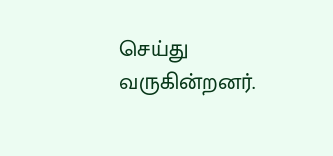செய்து வருகின்றனர்.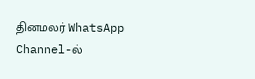தினமலர் WhatsApp Channel-ல்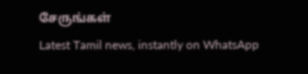சேருங்கள்
Latest Tamil news, instantly on WhatsApp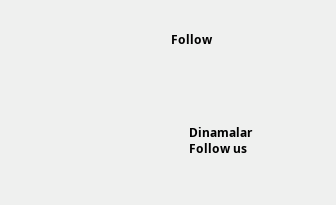Follow





      Dinamalar
      Follow us